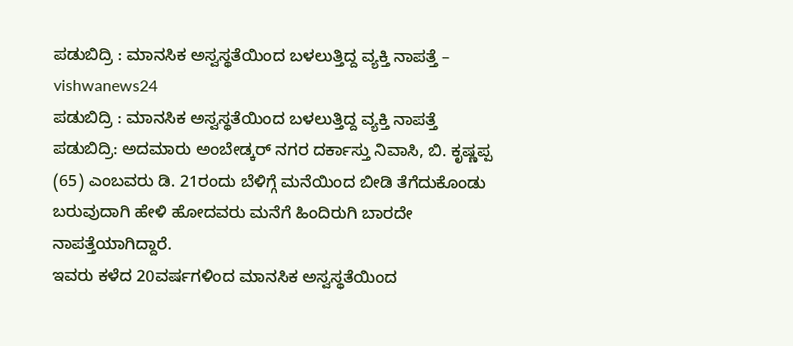ಪಡುಬಿದ್ರಿ : ಮಾನಸಿಕ ಅಸ್ವಸ್ಥತೆಯಿಂದ ಬಳಲುತ್ತಿದ್ದ ವ್ಯಕ್ತಿ ನಾಪತ್ತೆ – vishwanews24
ಪಡುಬಿದ್ರಿ : ಮಾನಸಿಕ ಅಸ್ವಸ್ಥತೆಯಿಂದ ಬಳಲುತ್ತಿದ್ದ ವ್ಯಕ್ತಿ ನಾಪತ್ತೆ
ಪಡುಬಿದ್ರಿ: ಅದಮಾರು ಅಂಬೇಡ್ಕರ್ ನಗರ ದರ್ಕಾಸ್ತು ನಿವಾಸಿ, ಬಿ. ಕೃಷ್ಣಪ್ಪ (65) ಎಂಬವರು ಡಿ. 21ರಂದು ಬೆಳಿಗ್ಗೆ ಮನೆಯಿಂದ ಬೀಡಿ ತೆಗೆದುಕೊಂಡು ಬರುವುದಾಗಿ ಹೇಳಿ ಹೋದವರು ಮನೆಗೆ ಹಿಂದಿರುಗಿ ಬಾರದೇ ನಾಪತ್ತೆಯಾಗಿದ್ದಾರೆ.
ಇವರು ಕಳೆದ 20ವರ್ಷಗಳಿಂದ ಮಾನಸಿಕ ಅಸ್ವಸ್ಥತೆಯಿಂದ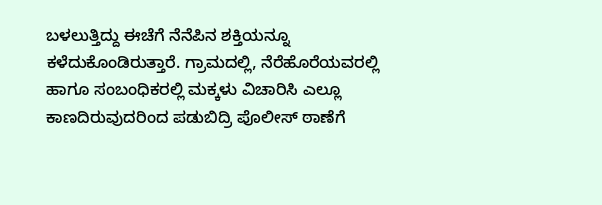ಬಳಲುತ್ತಿದ್ದು ಈಚೆಗೆ ನೆನೆಪಿನ ಶಕ್ತಿಯನ್ನೂ ಕಳೆದುಕೊಂಡಿರುತ್ತಾರೆ. ಗ್ರಾಮದಲ್ಲಿ, ನೆರೆಹೊರೆಯವರಲ್ಲಿ ಹಾಗೂ ಸಂಬಂಧಿಕರಲ್ಲಿ ಮಕ್ಕಳು ವಿಚಾರಿಸಿ ಎಲ್ಲೂ ಕಾಣದಿರುವುದರಿಂದ ಪಡುಬಿದ್ರಿ ಪೊಲೀಸ್ ಠಾಣೆಗೆ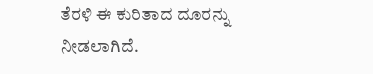ತೆರಳಿ ಈ ಕುರಿತಾದ ದೂರನ್ನು ನೀಡಲಾಗಿದೆ.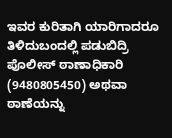ಇವರ ಕುರಿತಾಗಿ ಯಾರಿಗಾದರೂ ತಿಳಿದುಬಂದಲ್ಲಿ ಪಡುಬಿದ್ರಿ ಪೊಲೀಸ್ ಠಾಣಾಧಿಕಾರಿ (9480805450) ಅಥವಾ ಠಾಣೆಯನ್ನು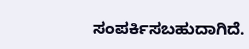ಸಂಪರ್ಕಿಸಬಹುದಾಗಿದೆ.